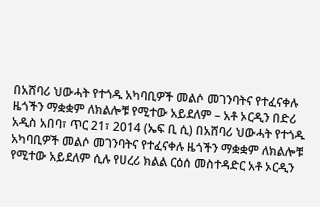በአሸባሪ ህውሓት የተጎዱ አካባቢዎች መልሶ መገንባትና የተፈናቀሉ ዜጎችን ማቋቋም ለክልሎቹ የሚተው አይደለም – አቶ ኦርዲን በድሪ
አዲስ አበባ፣ ጥር 21፣ 2014 (ኤፍ ቢ ሲ) በአሸባሪ ህውሓት የተጎዱ አካባቢዎች መልሶ መገንባትና የተፈናቀሉ ዜጎችን ማቋቋም ለክልሎቹ የሚተው አይደለም ሲሉ የሀረሪ ክልል ርዕሰ መስተዳድር አቶ ኦርዲን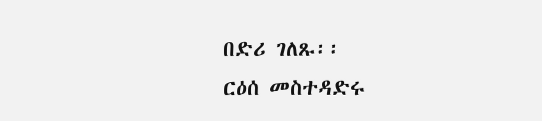በድሪ ገለጹ፡፡
ርዕሰ መስተዳድሩ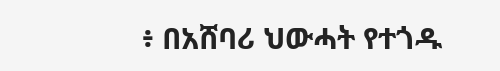፥ በአሸባሪ ህውሓት የተጎዱ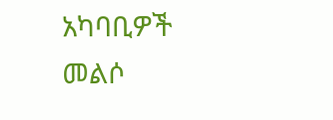አካባቢዎች መልሶ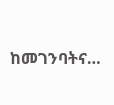ከመገንባትና…